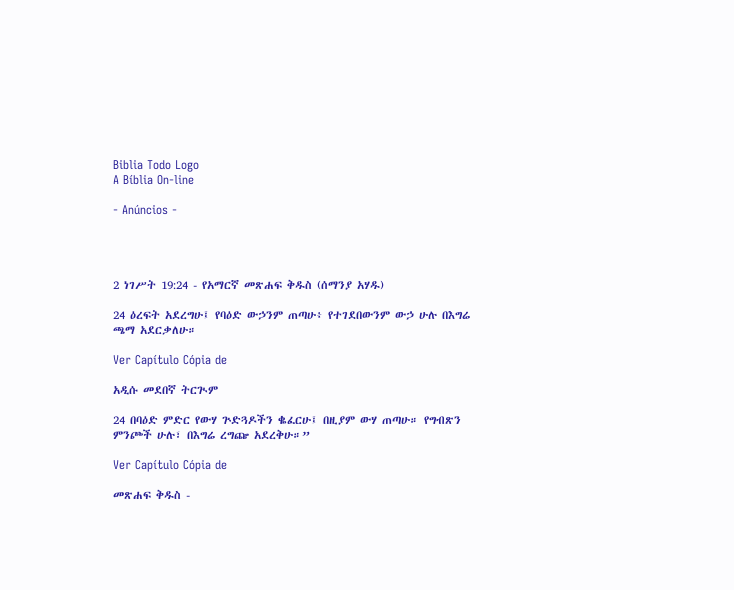Biblia Todo Logo
A Bíblia On-line

- Anúncios -




2 ነገሥት 19:24 - የአማርኛ መጽሐፍ ቅዱስ (ሰማንያ አሃዱ)

24 ዕረፍት አደረግሁ፤ የባዕድ ውኃንም ጠጣሁ፥ የተገደበውንም ውኃ ሁሉ በእግሬ ጫማ አደርቃለሁ።

Ver Capítulo Cópia de

አዲሱ መደበኛ ትርጒም

24 በባዕድ ምድር የውሃ ጕድጓዶችን ቈፈርሁ፤ በዚያም ውሃ ጠጣሁ። የግብጽን ምንጮች ሁሉ፣ በእግሬ ረግጬ አደረቅሁ።”

Ver Capítulo Cópia de

መጽሐፍ ቅዱስ -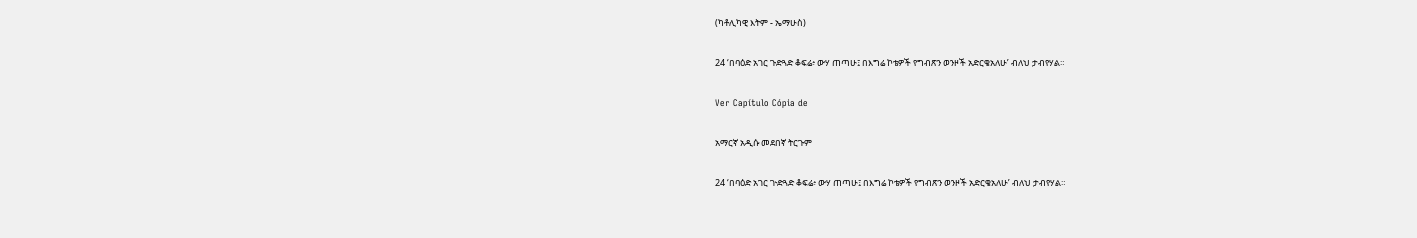(ካቶሊካዊ እትም - ኤማሁስ)

24 ‘በባዕድ አገር ጉድጓድ ቆፍሬ፥ ውሃ ጠጣሁ፤ በእግሬ ኮቴዎች የግብጽን ወንዞች አድርቄአለሁ’ ብለህ ታብየሃል።

Ver Capítulo Cópia de

አማርኛ አዲሱ መደበኛ ትርጉም

24 ‘በባዕድ አገር ጒድጓድ ቆፍሬ፥ ውሃ ጠጣሁ፤ በእግሬ ኮቴዎች የግብጽን ወንዞች አድርቄአለሁ’ ብለህ ታብየሃል።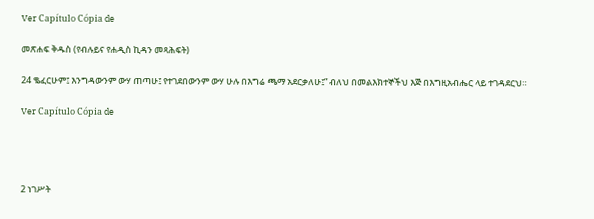Ver Capítulo Cópia de

መጽሐፍ ቅዱስ (የብሉይና የሐዲስ ኪዳን መጻሕፍት)

24 ቈፈርሁም፤ እንግዳውንም ውሃ ጠጣሁ፤ የተገደበውንም ውሃ ሁሉ በእግሬ ጫማ አደርቃለሁ፤” ብለህ በመልእክተኞችህ እጅ በእግዚአብሔር ላይ ተገዳደርህ።

Ver Capítulo Cópia de




2 ነገሥት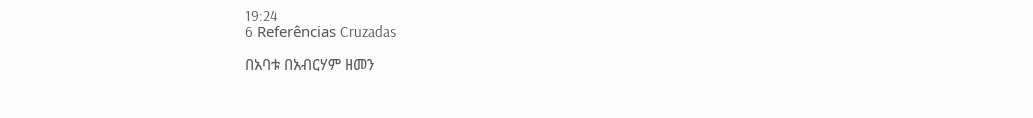19:24
6 Referências Cruzadas

በአባቱ በአብርሃም ዘመን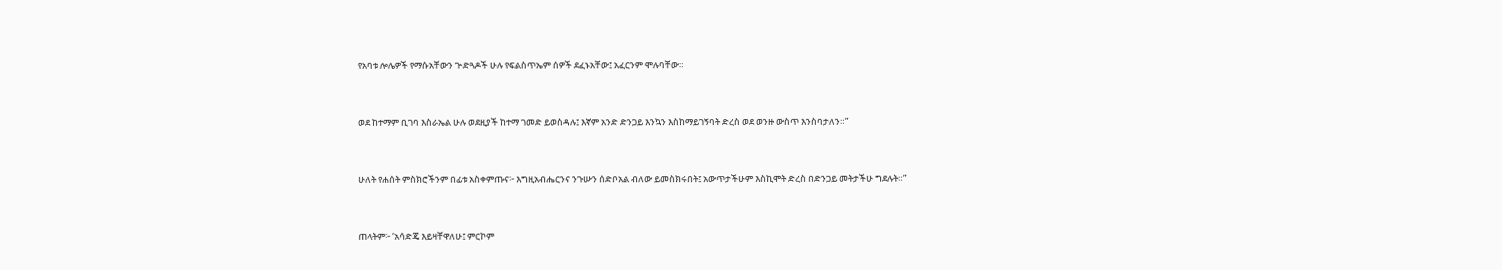የአባቱ ሎሌዎች የማሱአቸውን ጕድጓዶች ሁሉ የፍልስጥኤም ሰዎች ደፈኑአቸው፤ አፈርንም ሞሉባቸው።


ወደ ከተማም ቢገባ እስራኤል ሁሉ ወደዚያች ከተማ ገመድ ይወስዳሉ፤ እኛም አንድ ድንጋይ እንኳን እስከማይገኝባት ድረስ ወደ ወንዙ ውስጥ እንስባታለን።”


ሁለት የሐሰት ምስክሮችንም በፊቱ አስቀምጡና፦ እግዚአብሔርንና ንጉሡን ሰድቦአል ብለው ይመስክሩበት፤ አውጥታችሁም እስኪሞት ድረስ በድንጋይ መትታችሁ ግደሉት።”


ጠላትም፦ ‘አሳድጄ እይዛቸዋለሁ፤ ምርኮም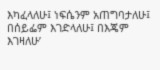እካፈላለሁ፤ ነፍሴንም አጠግባታለሁ፤ በሰይፌም እገድላለሁ፤ በእጄም እገዛለሁ’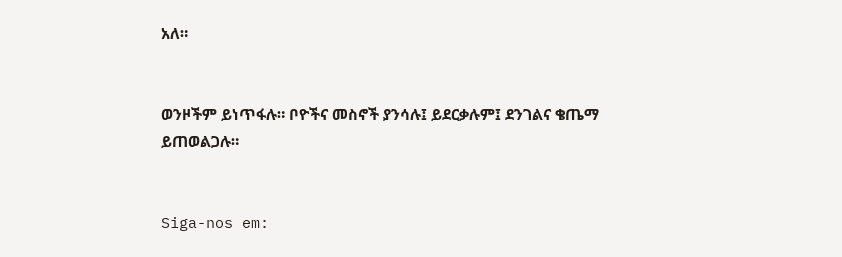አለ።


ወንዞችም ይነጥፋሉ። ቦዮችና መስኖች ያንሳሉ፤ ይደርቃሉም፤ ደንገልና ቄጤማ ይጠወልጋሉ።


Siga-nos em: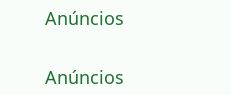Anúncios


Anúncios